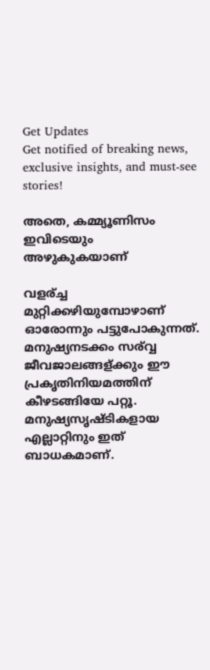Get Updates
Get notified of breaking news, exclusive insights, and must-see stories!

അതെ, കമ്മ്യൂണിസം ഇവിടെയും അഴുകുകയാണ്‌

വളര്ച്ച മുറ്റിക്കഴിയുമ്പോഴാണ്‌ ഓരോന്നും പട്ടുപോകുന്നത്‌. മനുഷ്യനടക്കം സര്വ്വ ജീവജാലങ്ങള്ക്കും ഈ പ്രകൃതിനിയമത്തിന്‌ കീഴടങ്ങിയേ പറ്റൂ. മനുഷ്യസൃഷ്‌ടികളായ എല്ലാറ്റിനും ഇത്‌ ബാധകമാണ്‌.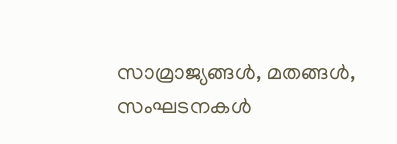സാമ്രാജ്യങ്ങള്‍, മതങ്ങള്‍, സംഘടനകള്‍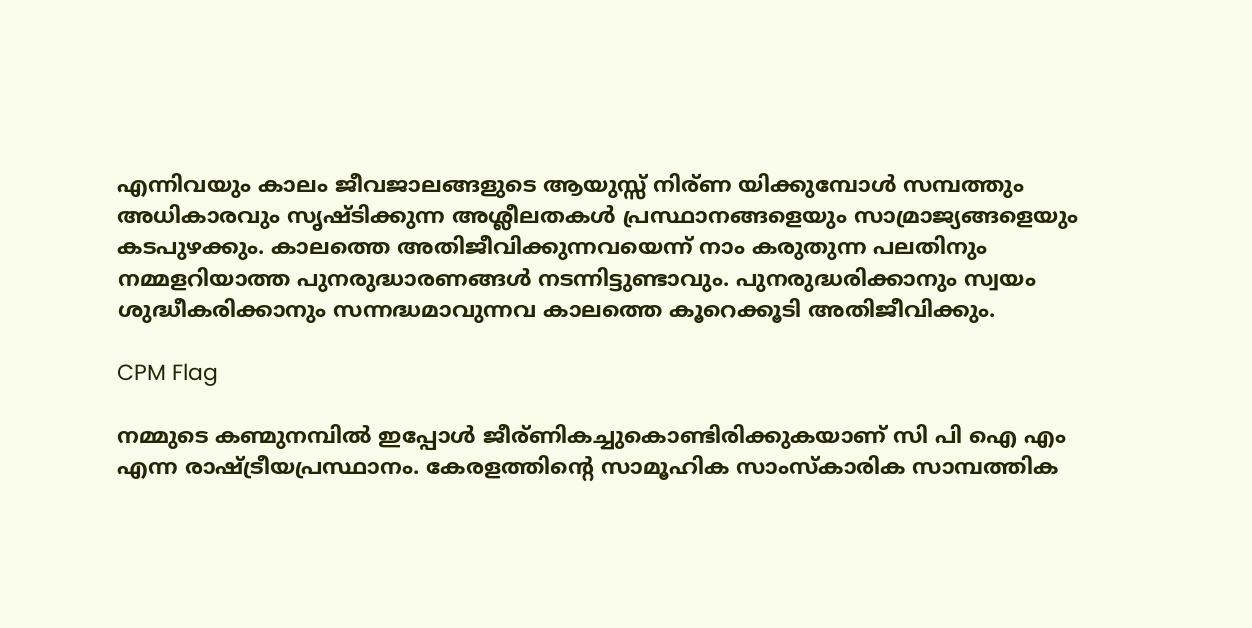എന്നിവയും കാലം ജീവജാലങ്ങളുടെ ആയുസ്സ്‌ നിര്ണ യിക്കുമ്പോള്‍ സമ്പത്തും അധികാരവും സൃഷ്‌ടിക്കുന്ന അശ്ലീലതകള്‍ പ്രസ്ഥാനങ്ങളെയും സാമ്രാജ്യങ്ങളെയും കടപുഴക്കും. കാലത്തെ അതിജീവിക്കുന്നവയെന്ന്‌ നാം കരുതുന്ന പലതിനും നമ്മളറിയാത്ത പുനരുദ്ധാരണങ്ങള്‍ നടന്നിട്ടുണ്ടാവും. പുനരുദ്ധരിക്കാനും സ്വയം ശുദ്ധീകരിക്കാനും സന്നദ്ധമാവുന്നവ കാലത്തെ കൂറെക്കൂടി അതിജീവിക്കും.

CPM Flag

നമ്മുടെ കണ്മുനമ്പില്‍ ഇപ്പോള്‍ ജീര്ണികച്ചുകൊണ്ടിരിക്കുകയാണ്‌ സി പി ഐ എം എന്ന രാഷ്‌ട്രീയപ്രസ്ഥാനം. കേരളത്തിന്റെ സാമൂഹിക സാംസ്‌കാരിക സാമ്പത്തിക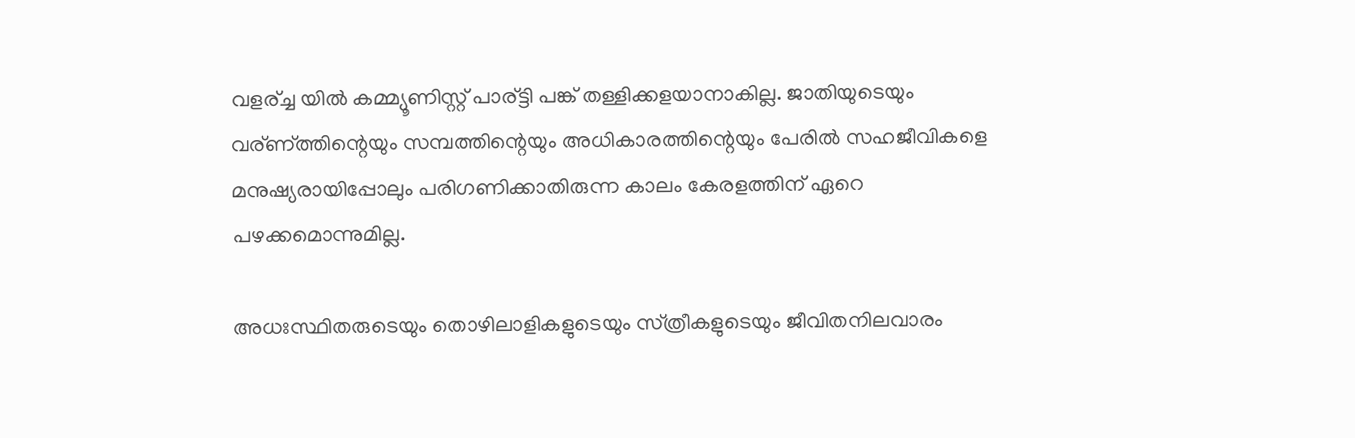വളര്ച്ച യില്‍ കമ്മ്യൂണിസ്റ്റ്‌ പാര്ട്ടി പങ്ക്‌ തള്ളിക്കളയാനാകില്ല. ജാതിയുടെയും വര്ണ്ത്തിന്റെയും സമ്പത്തിന്റെയും അധികാരത്തിന്റെയും പേരില്‍ സഹജീവികളെ മനുഷ്യരായിപ്പോലും പരിഗണിക്കാതിരുന്ന കാലം കേരളത്തിന്‌ ഏറെ പഴക്കമൊന്നുമില്ല.

അധഃസ്ഥിതരുടെയും തൊഴിലാളികളുടെയും സ്‌ത്രീകളുടെയും ജീവിതനിലവാരം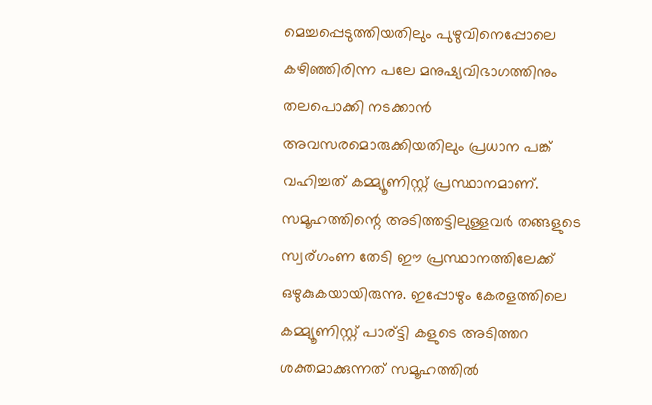മെച്ചപ്പെടുത്തിയതിലും പുഴുവിനെപ്പോലെ കഴിഞ്ഞിരിന്ന പലേ മനുഷ്യവിഭാഗത്തിനും തലപൊക്കി നടക്കാന്‍ അവസരമൊരുക്കിയതിലും പ്രധാന പങ്ക്‌ വഹിച്ചത് കമ്മ്യൂണിസ്റ്റ്‌ പ്രസ്ഥാനമാണ്‌. സമൂഹത്തിന്റെ അടിത്തട്ടിലുള്ളവര്‍ തങ്ങളുടെ സ്വര്ഗംണ തേടി ഈ പ്രസ്ഥാനത്തിലേക്ക്‌ ഒഴുകുകയായിരുന്നു. ഇപ്പോഴും കേരളത്തിലെ കമ്മ്യൂണിസ്റ്റ്‌ പാര്ട്ടി കളുടെ അടിത്തറ ശക്തമാക്കുന്നത്‌ സമൂഹത്തില്‍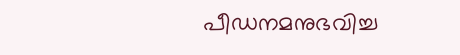പീഡനമനുഭവിച്ച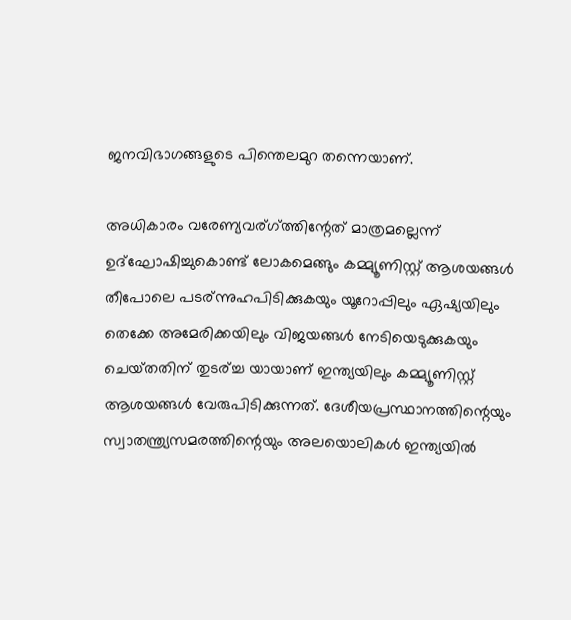ജനവിഭാഗങ്ങളുടെ പിന്തെലമുറ തന്നെയാണ്‌.

അധികാരം വരേണ്യവര്ഗ്ത്തിന്റേത്‌ മാത്രമല്ലെന്ന്‌ ഉദ്‌ഘോഷിച്ചുകൊണ്ട്‌ ലോകമെങ്ങും കമ്മ്യൂണിസ്റ്റ്‌ ആശയങ്ങള്‍ തീപോലെ പടര്ന്നുഹപിടിക്കുകയും യൂറോപ്പിലും ഏഷ്യയിലും തെക്കേ അമേരിക്കയിലും വിജയങ്ങള്‍ നേടിയെടുക്കുകയും ചെയ്‌തതിന്‌ തുടര്ച്ച യായാണ്‌ ഇന്ത്യയിലും കമ്മ്യൂണിസ്റ്റ്‌ ആശയങ്ങള്‍ വേരുപിടിക്കുന്നത്‌. ദേശീയപ്രസ്ഥാനത്തിന്റെയും സ്വാതന്ത്ര്യസമരത്തിന്റെയും അലയൊലികള്‍ ഇന്ത്യയില്‍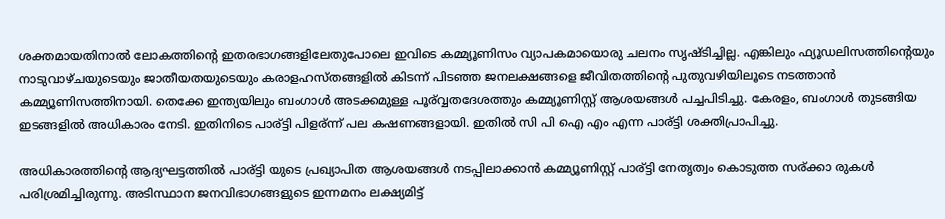ശക്തമായതിനാല്‍ ലോകത്തിന്റെ ഇതരഭാഗങ്ങളിലേതുപോലെ ഇവിടെ കമ്മ്യൂണിസം വ്യാപകമായൊരു ചലനം സൃഷ്‌ടിച്ചില്ല. എങ്കിലും ഫ്യൂഡലിസത്തിന്റെയും നാടുവാഴ്‌ചയുടെയും ജാതീയതയുടെയും കരാളഹസ്‌തങ്ങളില്‍ കിടന്ന്‌ പിടഞ്ഞ ജനലക്ഷങ്ങളെ ജീവിതത്തിന്റെ പുതുവഴിയിലൂടെ നടത്താന്‍ കമ്മ്യൂണിസത്തിനായി. തെക്കേ ഇന്ത്യയിലും ബംഗാള്‍ അടക്കമുള്ള പൂര്വ്വതദേശത്തും കമ്മ്യൂണിസ്റ്റ്‌ ആശയങ്ങള്‍ പച്ചപിടിച്ചു. കേരളം, ബംഗാള്‍ തുടങ്ങിയ ഇടങ്ങളില്‍ അധികാരം നേടി. ഇതിനിടെ പാര്ട്ടി പിളര്ന്ന്‌ പല കഷണങ്ങളായി. ഇതില്‍ സി പി ഐ എം എന്ന പാര്ട്ടി ശക്തിപ്രാപിച്ചു.

അധികാരത്തിന്റെ ആദ്യഘട്ടത്തില്‍ പാര്ട്ടി യുടെ പ്രഖ്യാപിത ആശയങ്ങള്‍ നടപ്പിലാക്കാന്‍ കമ്മ്യൂണിസ്റ്റ്‌ പാര്ട്ടി നേതൃത്വം കൊടുത്ത സര്ക്കാ രുകള്‍ പരിശ്രമിച്ചിരുന്നു. അടിസ്ഥാന ജനവിഭാഗങ്ങളുടെ ഇന്നമനം ലക്ഷ്യമിട്ട്‌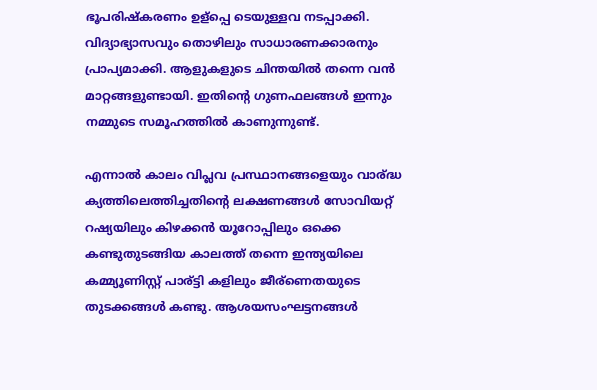ഭൂപരിഷ്‌കരണം ഉള്പ്പെ ടെയുള്ളവ നടപ്പാക്കി. വിദ്യാഭ്യാസവും തൊഴിലും സാധാരണക്കാരനും പ്രാപ്യമാക്കി. ആളുകളുടെ ചിന്തയില്‍ തന്നെ വന്‍ മാറ്റങ്ങളുണ്ടായി. ഇതിന്റെ ഗുണഫലങ്ങള്‍ ഇന്നും നമ്മുടെ സമൂഹത്തില്‍ കാണുന്നുണ്ട്‌.

എന്നാല്‍ കാലം വിപ്ലവ പ്രസ്ഥാനങ്ങളെയും വാര്ദ്ധ ക്യത്തിലെത്തിച്ചതിന്റെ ലക്ഷണങ്ങള്‍ സോവിയറ്റ്‌ റഷ്യയിലും കിഴക്കന്‍ യൂറോപ്പിലും ഒക്കെ കണ്ടുതുടങ്ങിയ കാലത്ത്‌ തന്നെ ഇന്ത്യയിലെ കമ്മ്യൂണിസ്റ്റ്‌ പാര്ട്ടി കളിലും ജീര്ണെതയുടെ തുടക്കങ്ങള്‍ കണ്ടു. ആശയസംഘട്ടനങ്ങള്‍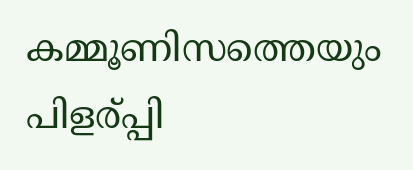കമ്മൂണിസത്തെയും പിളര്പ്പി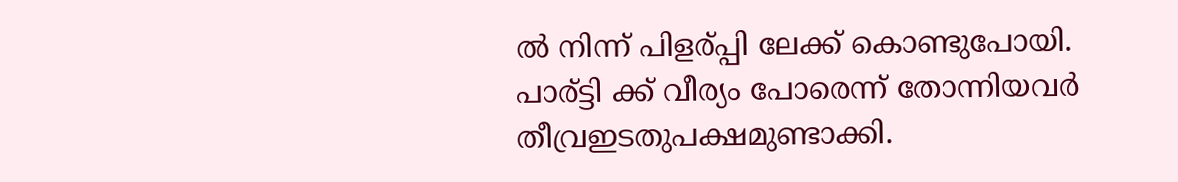ല്‍ നിന്ന്‌ പിളര്പ്പി ലേക്ക്‌ കൊണ്ടുപോയി. പാര്ട്ടി ക്ക്‌ വീര്യം പോരെന്ന്‌ തോന്നിയവര്‍ തീവ്രഇടതുപക്ഷമുണ്ടാക്കി.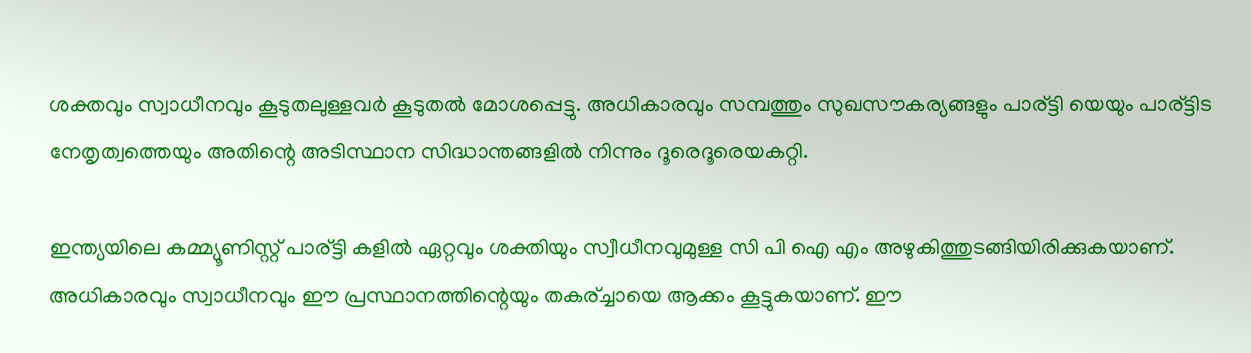ശക്തവും സ്വാധീനവും കൂടുതലുള്ളവര്‍ കൂടുതല്‍ മോശപ്പെട്ടു. അധികാരവും സമ്പത്തും സുഖസൗകര്യങ്ങളും പാര്ട്ടി യെയും പാര്ട്ടിട നേതൃത്വത്തെയും അതിന്റെ അടിസ്ഥാന സിദ്ധാന്തങ്ങളില്‍ നിന്നും ദൂരെദൂരെയകറ്റി.

ഇന്ത്യയിലെ കമ്മ്യൂണിസ്റ്റ്‌ പാര്ട്ടി കളില്‍ ഏറ്റവും ശക്തിയും സ്വീധീനവുമുള്ള സി പി ഐ എം അഴുകിത്തുടങ്ങിയിരിക്കുകയാണ്‌. അധികാരവും സ്വാധീനവും ഈ പ്രസ്ഥാനത്തിന്റെയും തകര്ച്ചായെ ആക്കം കൂട്ടുകയാണ്‌. ഈ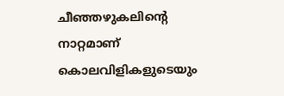ചീഞ്ഞഴുകലിന്റെ നാറ്റമാണ്‌ കൊലവിളികളുടെയും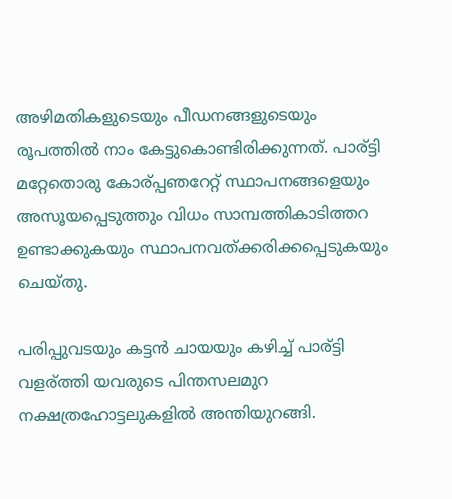അഴിമതികളുടെയും പീഡനങ്ങളുടെയും രൂപത്തില്‍ നാം കേട്ടുകൊണ്ടിരിക്കുന്നത്‌. പാര്ട്ടി മറ്റേതൊരു കോര്പ്പഞറേറ്റ്‌ സ്ഥാപനങ്ങളെയും അസൂയപ്പെടുത്തും വിധം സാമ്പത്തികാടിത്തറ ഉണ്ടാക്കുകയും സ്ഥാപനവത്‌ക്കരിക്കപ്പെടുകയും ചെയ്‌തു.

പരിപ്പുവടയും കട്ടന്‍ ചായയും കഴിച്ച്‌ പാര്ട്ടി വളര്ത്തി യവരുടെ പിന്തസലമുറ നക്ഷത്രഹോട്ടലുകളില്‍ അന്തിയുറങ്ങി.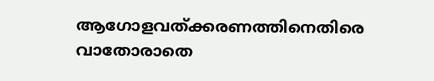ആഗോളവത്‌ക്കരണത്തിനെതിരെ വാതോരാതെ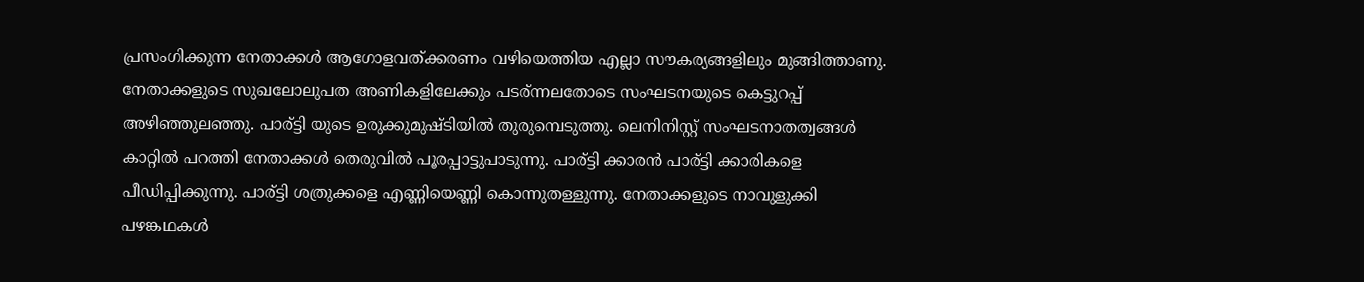പ്രസംഗിക്കുന്ന നേതാക്കള്‍ ആഗോളവത്‌ക്കരണം വഴിയെത്തിയ എല്ലാ സൗകര്യങ്ങളിലും മുങ്ങിത്താണു. നേതാക്കളുടെ സുഖലോലുപത അണികളിലേക്കും പടര്ന്നലതോടെ സംഘടനയുടെ കെട്ടുറപ്പ്‌ അഴിഞ്ഞുലഞ്ഞു. പാര്ട്ടി യുടെ ഉരുക്കുമുഷ്‌ടിയില്‍ തുരുമ്പെടുത്തു. ലെനിനിസ്റ്റ്‌ സംഘടനാതത്വങ്ങള്‍ കാറ്റില്‍ പറത്തി നേതാക്കള്‍ തെരുവില്‍ പൂരപ്പാട്ടുപാടുന്നു. പാര്ട്ടി ക്കാരന്‍ പാര്ട്ടി ക്കാരികളെ പീഡിപ്പിക്കുന്നു. പാര്ട്ടി ശത്രുക്കളെ എണ്ണിയെണ്ണി കൊന്നുതള്ളുന്നു. നേതാക്കളുടെ നാവുളുക്കി പഴങ്കഥകള്‍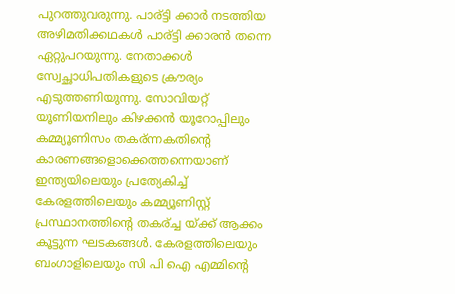പുറത്തുവരുന്നു. പാര്ട്ടി ക്കാര്‍ നടത്തിയ അഴിമതിക്കഥകള്‍ പാര്ട്ടി ക്കാരന്‍ തന്നെ ഏറ്റുപറയുന്നു. നേതാക്കള്‍ സ്വേച്ഛാധിപതികളുടെ ക്രൗര്യം എടുത്തണിയുന്നു. സോവിയറ്റ്‌ യൂണിയനിലും കിഴക്കന്‍ യൂറോപ്പിലും കമ്മ്യൂണിസം തകര്ന്നകതിന്റെ കാരണങ്ങളൊക്കെത്തന്നെയാണ്‌ ഇന്ത്യയിലെയും പ്രത്യേകിച്ച്‌ കേരളത്തിലെയും കമ്മ്യൂണിസ്റ്റ്‌ പ്രസ്ഥാനത്തിന്റെ തകര്ച്ച യ്‌ക്ക്‌ ആക്കം കൂട്ടുന്ന ഘടകങ്ങള്‍. കേരളത്തിലെയും ബംഗാളിലെയും സി പി ഐ എമ്മിന്റെ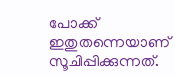പോക്ക്‌ ഇതുതന്നെയാണ്‌ സൂചിപ്പിക്കുന്നത്‌.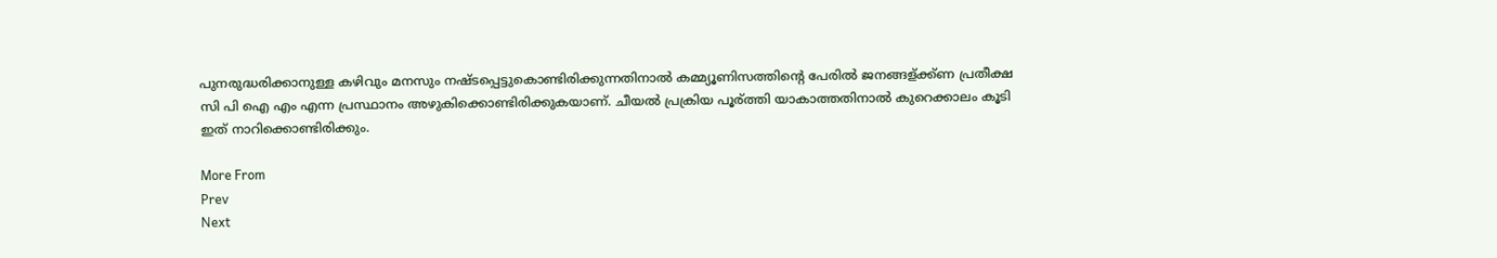പുനരുദ്ധരിക്കാനുള്ള കഴിവും മനസും നഷ്‌ടപ്പെട്ടുകൊണ്ടിരിക്കുന്നതിനാല്‍ കമ്മ്യൂണിസത്തിന്റെ പേരില്‍ ജനങ്ങള്ക്ക്ണ‌ പ്രതീക്ഷ സി പി ഐ എം എന്ന പ്രസ്ഥാനം അഴുകിക്കൊണ്ടിരിക്കുകയാണ്‌. ചീയല്‍ പ്രക്രിയ പൂര്ത്തി യാകാത്തതിനാല്‍ കുറെക്കാലം കൂടി ഇത്‌ നാറിക്കൊണ്ടിരിക്കും.

More From
Prev
Next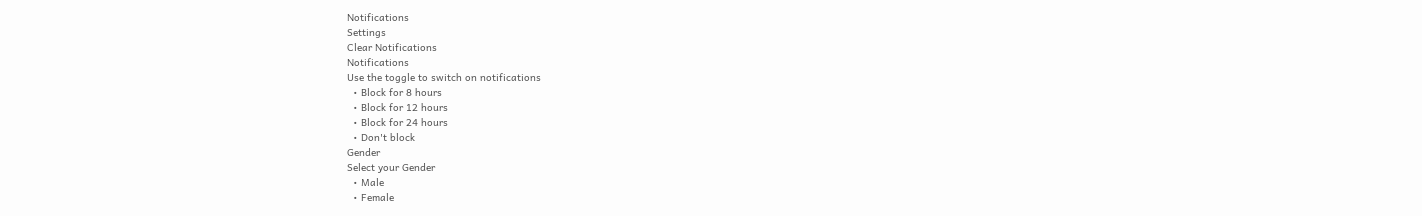Notifications
Settings
Clear Notifications
Notifications
Use the toggle to switch on notifications
  • Block for 8 hours
  • Block for 12 hours
  • Block for 24 hours
  • Don't block
Gender
Select your Gender
  • Male
  • Female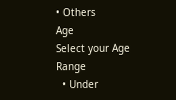• Others
Age
Select your Age Range
  • Under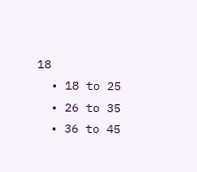18
  • 18 to 25
  • 26 to 35
  • 36 to 45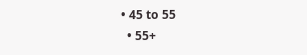• 45 to 55
  • 55+